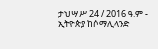ታህሣሥ 24 / 2016 ዓ.ም - ኢትዮጵያ ከሶማሊላንድ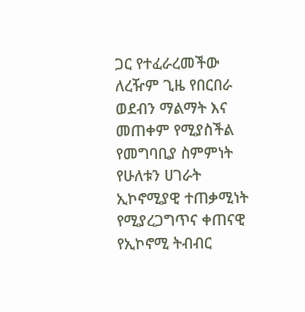ጋር የተፈራረመችው ለረዥም ጊዜ የበርበራ ወደብን ማልማት እና መጠቀም የሚያስችል የመግባቢያ ስምምነት የሁለቱን ሀገራት ኢኮኖሚያዊ ተጠቃሚነት የሚያረጋግጥና ቀጠናዊ የኢኮኖሚ ትብብር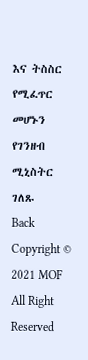እና ትስስር የሚፈጥር መሆኑን የገንዘብ ሚኒስትር ገለጹ
Back
Copyright © 2021 MOF All Right Reserved